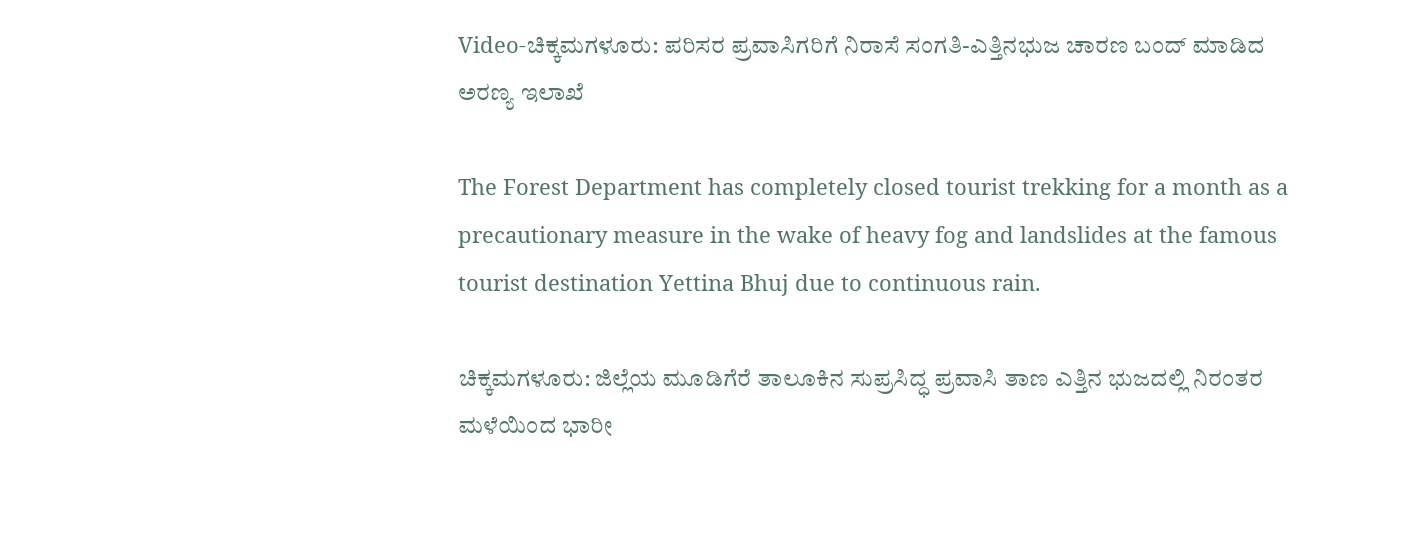Video-ಚಿಕ್ಕಮಗಳೂರು: ಪರಿಸರ ಪ್ರವಾಸಿಗರಿಗೆ ನಿರಾಸೆ ಸಂಗತಿ-ಎತ್ತಿನಭುಜ ಚಾರಣ ಬಂದ್ ಮಾಡಿದ ಅರಣ್ಯ ಇಲಾಖೆ

The Forest Department has completely closed tourist trekking for a month as a precautionary measure in the wake of heavy fog and landslides at the famous tourist destination Yettina Bhuj due to continuous rain.

ಚಿಕ್ಕಮಗಳೂರು: ಜಿಲ್ಲೆಯ ಮೂಡಿಗೆರೆ ತಾಲೂಕಿನ ಸುಪ್ರಸಿದ್ಧ ಪ್ರವಾಸಿ ತಾಣ ಎತ್ತಿನ ಭುಜದಲ್ಲಿ ನಿರಂತರ ಮಳೆಯಿಂದ ಭಾರೀ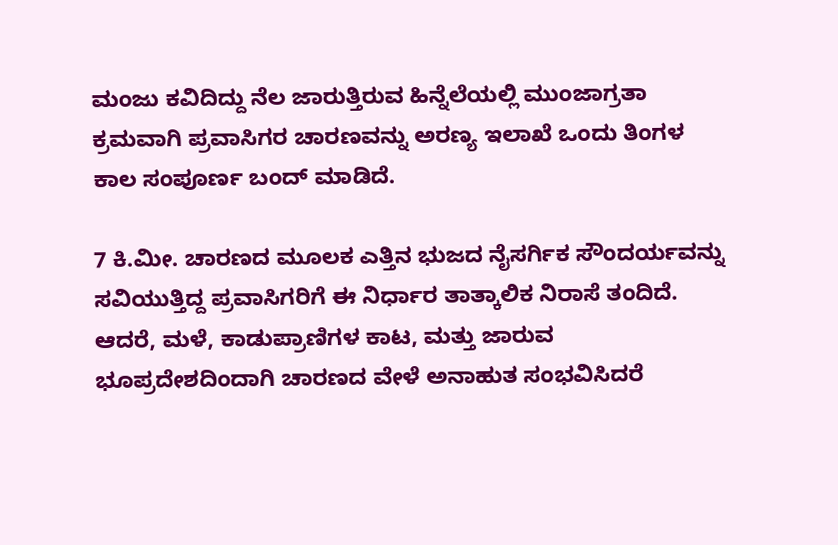ಮಂಜು ಕವಿದಿದ್ದು ನೆಲ ಜಾರುತ್ತಿರುವ ಹಿನ್ನೆಲೆಯಲ್ಲಿ ಮುಂಜಾಗ್ರತಾ ಕ್ರಮವಾಗಿ ಪ್ರವಾಸಿಗರ ಚಾರಣವನ್ನು ಅರಣ್ಯ ಇಲಾಖೆ ಒಂದು ತಿಂಗಳ ಕಾಲ ಸಂಪೂರ್ಣ ಬಂದ್ ಮಾಡಿದೆ.

7 ಕಿ.ಮೀ. ಚಾರಣದ ಮೂಲಕ ಎತ್ತಿನ ಭುಜದ ನೈಸರ್ಗಿಕ ಸೌಂದರ್ಯವನ್ನು ಸವಿಯುತ್ತಿದ್ದ ಪ್ರವಾಸಿಗರಿಗೆ ಈ ನಿರ್ಧಾರ ತಾತ್ಕಾಲಿಕ ನಿರಾಸೆ ತಂದಿದೆ. ಆದರೆ, ಮಳೆ, ಕಾಡುಪ್ರಾಣಿಗಳ ಕಾಟ, ಮತ್ತು ಜಾರುವ ಭೂಪ್ರದೇಶದಿಂದಾಗಿ ಚಾರಣದ ವೇಳೆ ಅನಾಹುತ ಸಂಭವಿಸಿದರೆ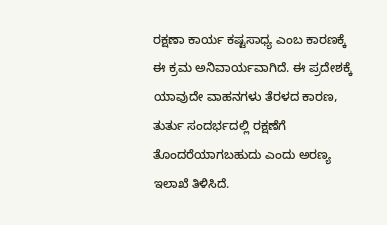ರಕ್ಷಣಾ ಕಾರ್ಯ ಕಷ್ಟಸಾಧ್ಯ ಎಂಬ ಕಾರಣಕ್ಕೆ ಈ ಕ್ರಮ ಅನಿವಾರ್ಯವಾಗಿದೆ. ಈ ಪ್ರದೇಶಕ್ಕೆ ಯಾವುದೇ ವಾಹನಗಳು ತೆರಳದ ಕಾರಣ, ತುರ್ತು ಸಂದರ್ಭದಲ್ಲಿ ರಕ್ಷಣೆಗೆ ತೊಂದರೆಯಾಗಬಹುದು ಎಂದು ಅರಣ್ಯ ಇಲಾಖೆ ತಿಳಿಸಿದೆ.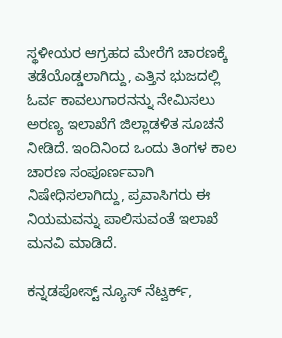ಸ್ಥಳೀಯರ ಆಗ್ರಹದ ಮೇರೆಗೆ ಚಾರಣಕ್ಕೆ ತಡೆಯೊಡ್ಡಲಾಗಿದ್ದು, ಎತ್ತಿನ ಭುಜದಲ್ಲಿ ಓರ್ವ ಕಾವಲುಗಾರನನ್ನು ನೇಮಿಸಲು ಅರಣ್ಯ ಇಲಾಖೆಗೆ ಜಿಲ್ಲಾಡಳಿತ ಸೂಚನೆ ನೀಡಿದೆ. ಇಂದಿನಿಂದ ಒಂದು ತಿಂಗಳ ಕಾಲ ಚಾರಣ ಸಂಪೂರ್ಣವಾಗಿ ನಿಷೇಧಿಸಲಾಗಿದ್ದು, ಪ್ರವಾಸಿಗರು ಈ ನಿಯಮವನ್ನು ಪಾಲಿಸುವಂತೆ ಇಲಾಖೆ ಮನವಿ ಮಾಡಿದೆ.

ಕನ್ನಡಪೋಸ್ಟ್ ನ್ಯೂಸ್ ನೆಟ್ವರ್ಕ್,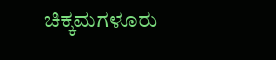ಚಿಕ್ಕಮಗಳೂರು